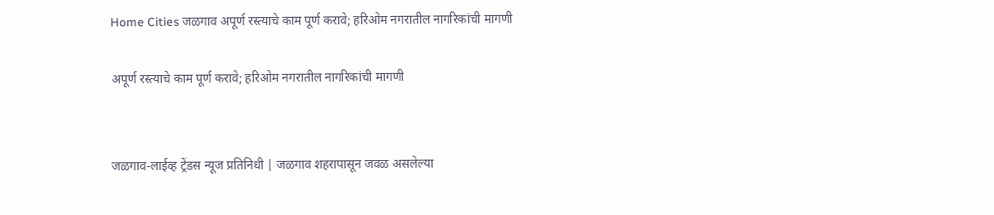Home Cities जळगाव अपूर्ण रस्त्याचे काम पूर्ण करावे; हरिओम नगरातील नागरिकांची मागणी

अपूर्ण रस्त्याचे काम पूर्ण करावे; हरिओम नगरातील नागरिकांची मागणी


जळगाव-लाईव्ह ट्रेंडस न्यूज प्रतिनिधी | जळगाव शहरापासून जवळ असलेल्या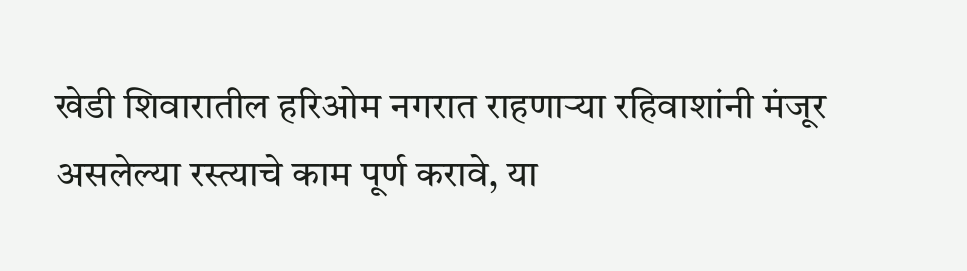खेडी शिवारातील हरिओम नगरात राहणाऱ्या रहिवाशांनी मंजूर असलेल्या रस्त्याचे काम पूर्ण करावे, या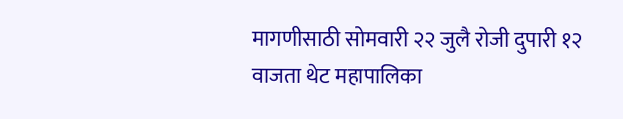मागणीसाठी सोमवारी २२ जुलै रोजी दुपारी १२ वाजता थेट महापालिका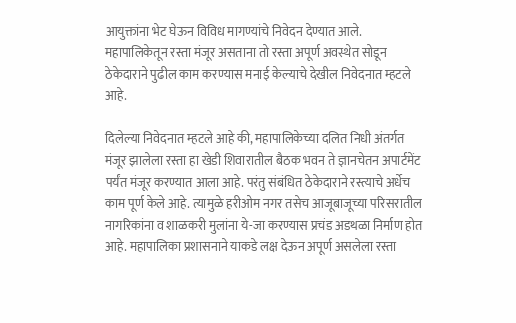आयुक्तांना भेट घेऊन विविध मागण्यांचे निवेदन देण्यात आले. महापालिकेतून रस्ता मंजूर असताना तो रस्ता अपूर्ण अवस्थेत सोडून ठेकेदाराने पुढील काम करण्यास मनाई केल्याचे देखील निवेदनात म्हटले आहे.

दिलेल्या निवेदनात म्हटले आहे की, महापालिकेच्या दलित निधी अंतर्गत मंजूर झालेला रस्ता हा खेडी शिवारातील बैठक भवन ते ज्ञानचेतन अपार्टमेंट पर्यंत मंजूर करण्यात आला आहे. परंतु संबंधित ठेकेदाराने रस्त्याचे अर्धेच काम पूर्ण केले आहे. त्यामुळे हरीओम नगर तसेच आजूबाजूच्या परिसरातील नागरिकांना व शाळकरी मुलांना ये-जा करण्यास प्रचंड अडथळा निर्माण होत आहे. महापालिका प्रशासनाने याकडे लक्ष देऊन अपूर्ण असलेला रस्ता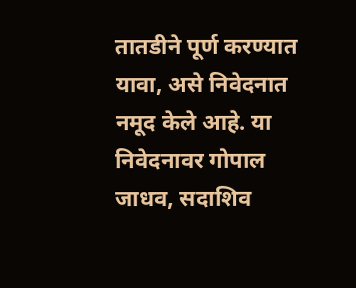तातडीने पूर्ण करण्यात यावा, असे निवेदनात नमूद केले आहे. या निवेदनावर गोपाल जाधव, सदाशिव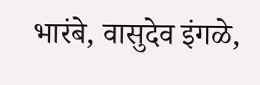भारंबे, वासुदेव इंगळे,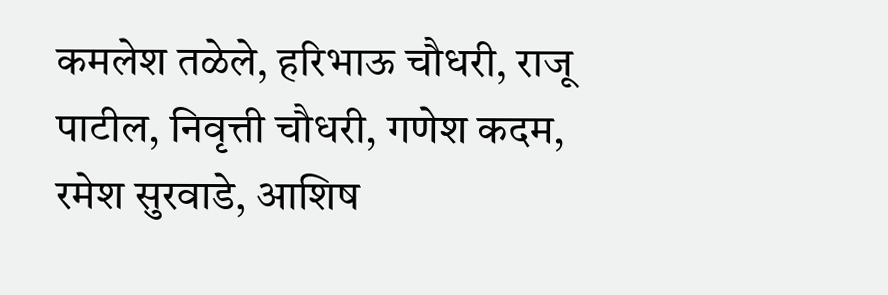कमलेश तळेले, हरिभाऊ चौधरी, राजू पाटील, निवृत्ती चौधरी, गणेश कदम, रमेश सुरवाडे, आशिष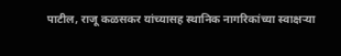पाटील, राजू कळसकर यांच्यासह स्थानिक नागरिकांच्या स्वाक्षऱ्या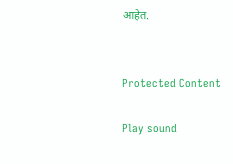आहेत.


Protected Content

Play sound